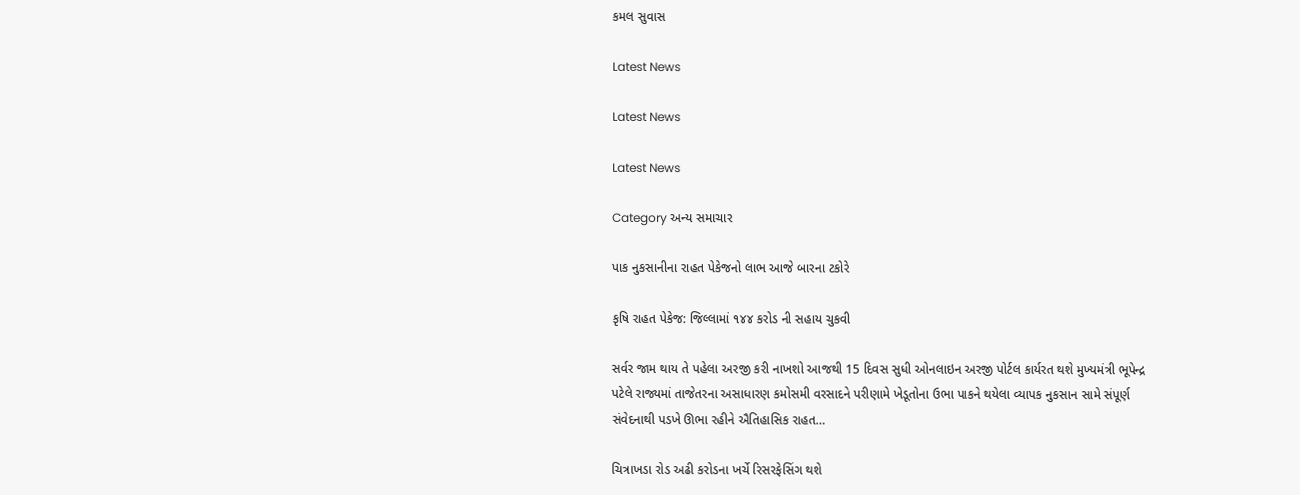કમલ સુવાસ

Latest News

Latest News

Latest News

Category અન્ય સમાચાર

પાક નુકસાનીના રાહત પેકેજનો લાભ આજે બારના ટકોરે

કૃષિ રાહત પેકેજ: જિલ્લામાં ૧૪૪ કરોડ ની સહાય ચુકવી

સર્વર જામ થાય તે પહેલા અરજી કરી નાખશો આજથી 15 દિવસ સુધી ઓનલાઇન અરજી પોર્ટલ કાર્યરત થશે મુખ્યમંત્રી ભૂપેન્દ્ર પટેલે રાજ્યમાં તાજેતરના અસાધારણ કમોસમી વરસાદને પરીણામે ખેડૂતોના ઉભા પાકને થયેલા વ્યાપક નુકસાન સામે સંપૂર્ણ સંવેદનાથી પડખે ઊભા રહીને ઐતિહાસિક રાહત…

ચિત્રાખડા રોડ અઢી કરોડના ખર્ચે રિસરફેસિંગ થશે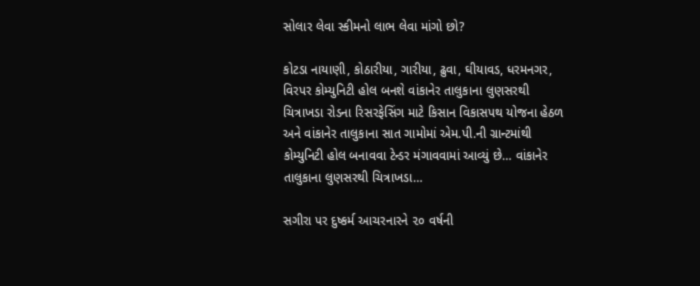સોલાર લેવા સ્કીમનો લાભ લેવા માંગો છો?

કોટડા નાયાણી, કોઠારીયા, ગારીયા, ઢુવા, ઘીયાવડ, ધરમનગર, વિરપર કોમ્યુનિટી હોલ બનશે વાંકાનેર તાલુકાના લુણસરથી ચિત્રાખડા રોડના રિસરફેસિંગ માટે કિસાન વિકાસપથ યોજના હેઠળ અને વાંકાનેર તાલુકાના સાત ગામોમાં એમ.પી.ની ગ્રાન્ટમાંથી કોમ્યુનિટી હોલ બનાવવા ટેન્ડર મંગાવવામાં આવ્યું છે… વાંકાનેર તાલુકાના લુણસરથી ચિત્રાખડા…

સગીરા પર દુષ્કર્મ આચરનારને ૨૦ વર્ષની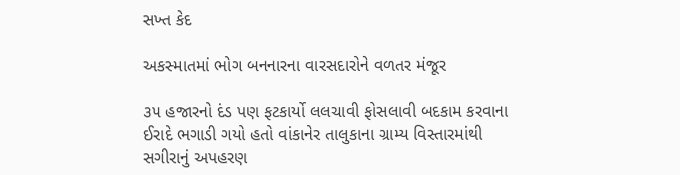સખ્ત કેદ

અકસ્માતમાં ભોગ બનનારના વારસદારોને વળતર મંજૂર

૩૫ હજારનો દંડ પણ ફટકાર્યો લલચાવી ફોસલાવી બદકામ કરવાના ઈરાદે ભગાડી ગયો હતો વાંકાનેર તાલુકાના ગ્રામ્ય વિસ્તારમાંથી સગીરાનું અપહરણ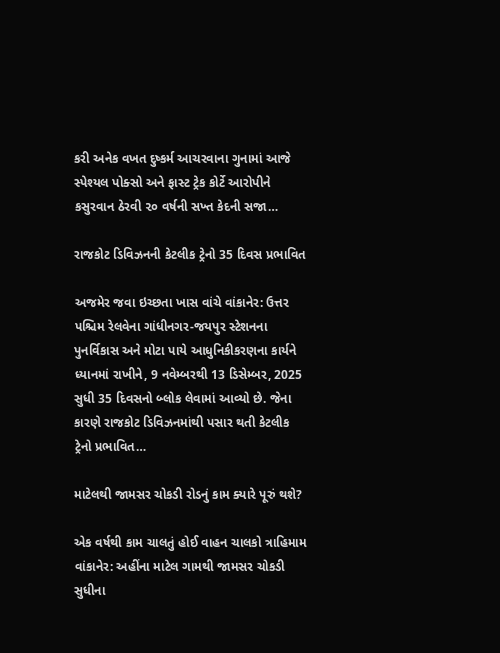કરી અનેક વખત દુષ્કર્મ આચરવાના ગુનામાં આજે સ્પેશ્યલ પોક્સો અને ફાસ્ટ ટ્રેક કોર્ટે આરોપીને કસુરવાન ઠેરવી ૨૦ વર્ષની સખ્ત કેદની સજા…

રાજકોટ ડિવિઝનની કેટલીક ટ્રેનો 35 દિવસ પ્રભાવિત

અજમેર જવા ઇચ્છતા ખાસ વાંચે વાંકાનેર: ઉત્તર પશ્ચિમ રેલવેના ગાંધીનગર-જયપુર સ્ટેશનના પુનર્વિકાસ અને મોટા પાયે આધુનિકીકરણના કાર્યને ધ્યાનમાં રાખીને, 9 નવેમ્બરથી 13 ડિસેમ્બર, 2025 સુધી 35 દિવસનો બ્લોક લેવામાં આવ્યો છે. જેના કારણે રાજકોટ ડિવિઝનમાંથી પસાર થતી કેટલીક ટ્રેનો પ્રભાવિત…

માટેલથી જામસર ચોકડી રોડનું કામ ક્યારે પૂરું થશે?

એક વર્ષથી કામ ચાલતું હોઈ વાહન ચાલકો ત્રાહિમામ વાંકાનેર: અહીંના માટેલ ગામથી જામસર ચોકડી સુધીના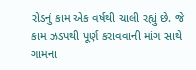રોડનું કામ એક વર્ષથી ચાલી રહ્યું છે. જે કામ ઝડપથી પૂર્ણ કરાવવાની માંગ સાથે ગામના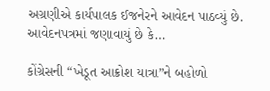અગ્રણીએ કાર્યપાલક ઈજનેરને આવેદન પાઠવ્યું છે. આવેદનપત્રમાં જણાવાયું છે કે…

કોંગ્રેસની “ખેડૂત આક્રોશ યાત્રા”ને બહોળો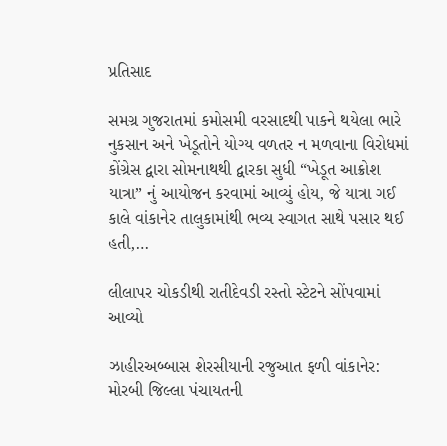પ્રતિસાદ

સમગ્ર ગુજરાતમાં કમોસમી વરસાદથી પાકને થયેલા ભારે નુકસાન અને ખેડૂતોને યોગ્ય વળતર ન મળવાના વિરોધમાં કોંગ્રેસ દ્વારા સોમનાથથી દ્વારકા સુધી “ખેડૂત આક્રોશ યાત્રા” નું આયોજન કરવામાં આવ્યું હોય, જે યાત્રા ગઈ કાલે વાંકાનેર તાલુકામાંથી ભવ્ય સ્વાગત સાથે પસાર થઈ હતી,…

લીલાપર ચોકડીથી રાતીદેવડી રસ્તો સ્ટેટને સોંપવામાં આવ્યો

ઝાહીરઅબ્બાસ શેરસીયાની રજુઆત ફળી વાંકાનેર: મોરબી જિલ્લા પંચાયતની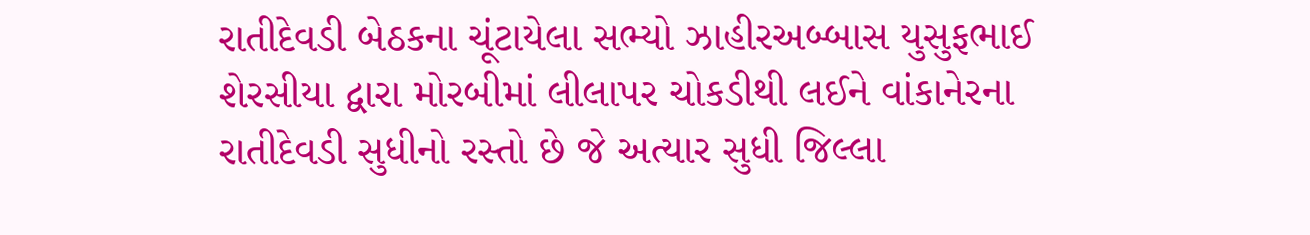રાતીદેવડી બેઠકના ચૂંટાયેલા સભ્યો ઝાહીરઅબ્બાસ યુસુફભાઈ શેરસીયા દ્વારા મોરબીમાં લીલાપર ચોકડીથી લઈને વાંકાનેરના રાતીદેવડી સુધીનો રસ્તો છે જે અત્યાર સુધી જિલ્લા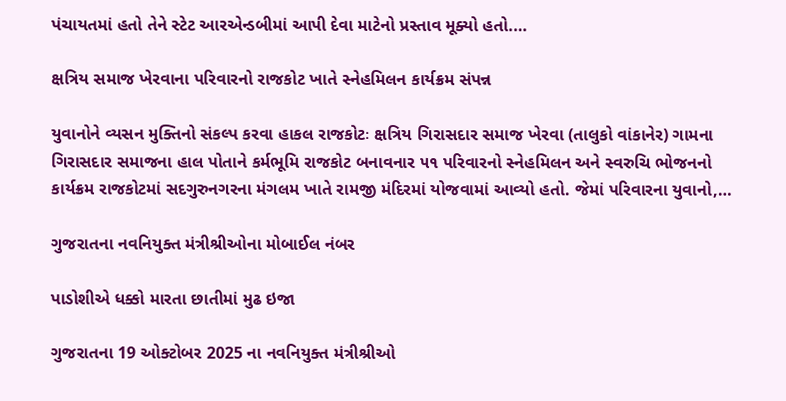પંચાયતમાં હતો તેને સ્ટેટ આરએન્ડબીમાં આપી દેવા માટેનો પ્રસ્તાવ મૂક્યો હતો.…

ક્ષત્રિય સમાજ ખેરવાના પરિવારનો રાજકોટ ખાતે સ્નેહમિલન કાર્યક્રમ સંપન્ન

યુવાનોને વ્યસન મુક્તિનો સંકલ્પ કરવા હાકલ રાજકોટઃ ક્ષત્રિય ગિરાસદાર સમાજ ખેરવા (તાલુકો વાંકાનેર) ગામના ગિરાસદાર સમાજના હાલ પોતાને કર્મભૂમિ રાજકોટ બનાવનાર ૫૧ પરિવારનો સ્નેહમિલન અને સ્વરુચિ ભોજનનો કાર્યક્રમ રાજકોટમાં સદગુરુનગરના મંગલમ ખાતે રામજી મંદિરમાં યોજવામાં આવ્યો હતો. જેમાં પરિવારના યુવાનો,…

ગુજરાતના નવનિયુક્ત મંત્રીશ્રીઓના મોબાઈલ નંબર

પાડોશીએ ધક્કો મારતા છાતીમાં મુઢ ઇજા

ગુજરાતના 19 ઓક્ટોબર 2025 ના નવનિયુક્ત મંત્રીશ્રીઓ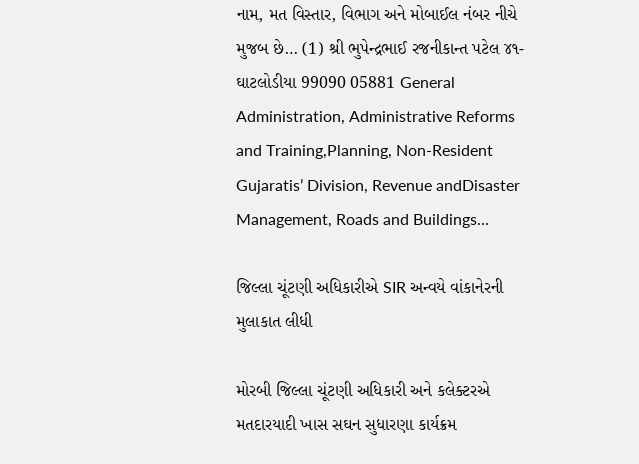નામ, મત વિસ્તાર, વિભાગ અને મોબાઈલ નંબર નીચે મુજબ છે… (1) શ્રી ભુપેન્દ્રભાઈ રજનીકાન્ત પટેલ ૪૧-ઘાટલોડીયા 99090 05881 General Administration, Administrative Reforms and Training,Planning, Non-Resident Gujaratis’ Division, Revenue andDisaster Management, Roads and Buildings…

જિલ્લા ચૂંટણી અધિકારીએ SIR અન્વયે વાંકાનેરની મુલાકાત લીધી

મોરબી જિલ્લા ચૂંટણી અધિકારી અને કલેક્ટરએ મતદારયાદી ખાસ સઘન સુધારણા કાર્યક્રમ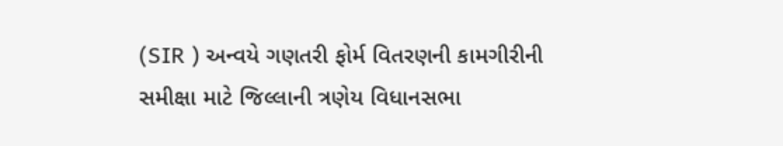(SIR ) અન્વયે ગણતરી ફોર્મ વિતરણની કામગીરીની સમીક્ષા માટે જિલ્લાની ત્રણેય વિધાનસભા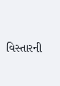વિસ્તારની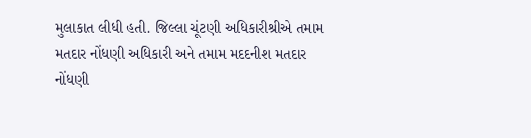મુલાકાત લીધી હતી. જિલ્લા ચૂંટણી અધિકારીશ્રીએ તમામ મતદાર નોંધણી અધિકારી અને તમામ મદદનીશ મતદાર નોંધણી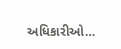અધિકારીઓ…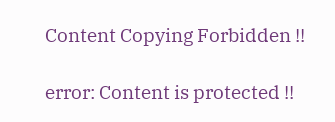Content Copying Forbidden !!

error: Content is protected !!